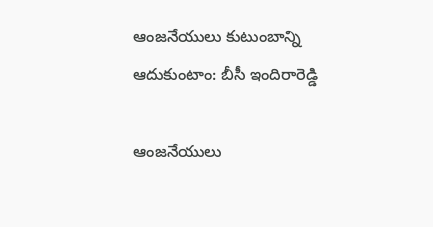ఆంజనేయులు కుటుంబాన్ని ఆదుకుంటాం: బీసీ ఇందిరారెడ్డి

ఆంజనేయులు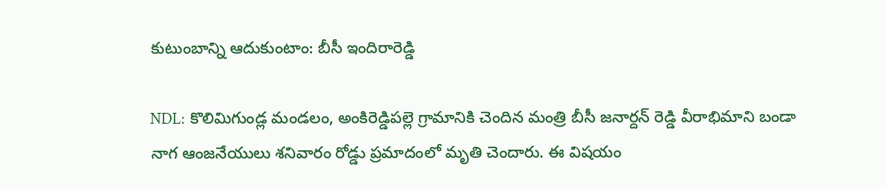కుటుంబాన్ని ఆదుకుంటాం: బీసీ ఇందిరారెడ్డి

NDL: కొలిమిగుండ్ల మండలం, అంకిరెడ్డిపల్లె గ్రామానికి చెందిన మంత్రి బీసీ జనార్దన్ రెడ్డి వీరాభిమాని బండా నాగ ఆంజనేయులు శనివారం రోడ్డు ప్రమాదంలో మృతి చెందారు. ఈ విషయం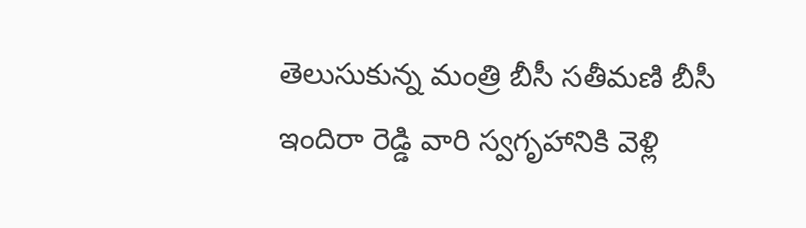తెలుసుకున్న మంత్రి బీసీ సతీమణి బీసీ ఇందిరా రెడ్డి వారి స్వగృహానికి వెళ్లి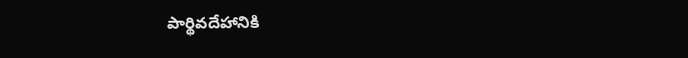పార్థివదేహానికి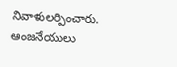నివాళులర్పించారు. ఆంజనేయులు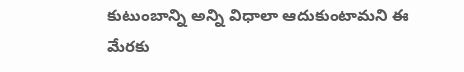కుటుంబాన్ని అన్ని విధాలా ఆదుకుంటామని ఈ మేరకు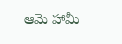ఆమె హామీ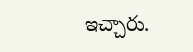ఇచ్చారు.